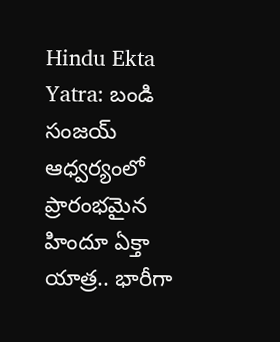Hindu Ekta Yatra: బండి సంజయ్ ఆధ్వర్యంలో ప్రారంభమైన హిందూ ఏక్తా యాత్ర.. భారీగా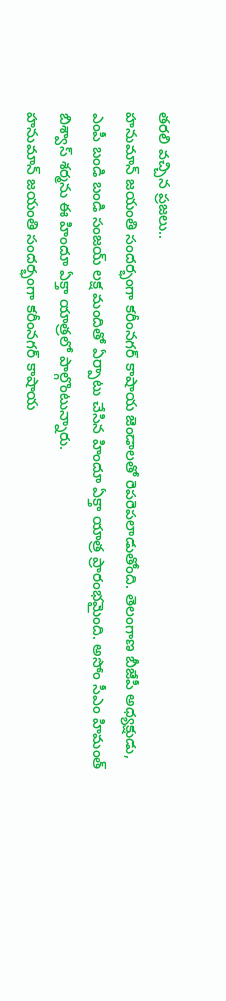తరలి వచ్చిన ప్రజలు..
హనుమాన్ జయంతి సందర్భంగా కరీంనగర్ కాషాయ జెండాలతో రెపరెపలాడుతోంది. తెలంగాణ బీజేపీ అధ్యక్షుడు, ఎంపీ బండి బండి సంజయ్ లక్ష మందితో ఏర్పాటు చేసిన హిందూ ఏక్తా యాత్ర ప్రారంభమైంది. అసోం సీఎం హిమంత్ బిశ్వాస్ శర్మను ఈ హిందూ ఏక్తా యాత్రలో పాల్గొంటున్నారు.
హనుమాన్ జయంతి సందర్భంగా కరీంనగర్ కాషాయ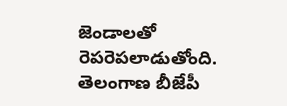జెండాలతో రెపరెపలాడుతోంది. తెలంగాణ బీజేపీ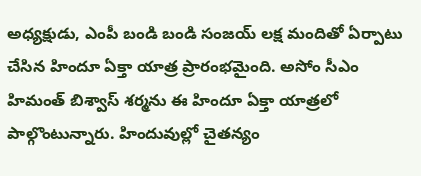అధ్యక్షుడు, ఎంపీ బండి బండి సంజయ్ లక్ష మందితో ఏర్పాటు చేసిన హిందూ ఏక్తా యాత్ర ప్రారంభమైంది. అసోం సీఎం హిమంత్ బిశ్వాస్ శర్మను ఈ హిందూ ఏక్తా యాత్రలో పాల్గొంటున్నారు. హిందువుల్లో చైతన్యం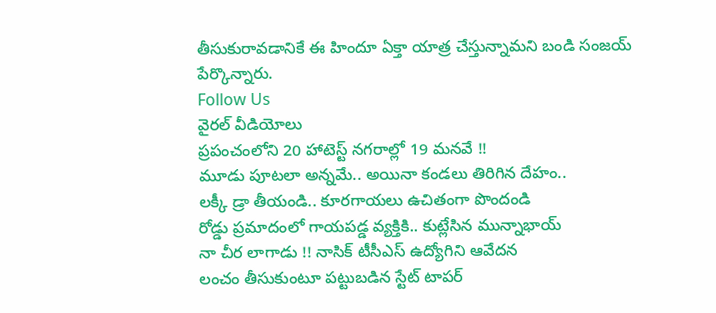తీసుకురావడానికే ఈ హిందూ ఏక్తా యాత్ర చేస్తున్నామని బండి సంజయ్ పేర్కొన్నారు.
Follow Us
వైరల్ వీడియోలు
ప్రపంచంలోని 20 హాటెస్ట్ నగరాల్లో 19 మనవే !!
మూడు పూటలా అన్నమే.. అయినా కండలు తిరిగిన దేహం..
లక్కీ డ్రా తీయండి.. కూరగాయలు ఉచితంగా పొందండి
రోడ్డు ప్రమాదంలో గాయపడ్డ వ్యక్తికి.. కుట్లేసిన మున్నాభాయ్
నా చీర లాగాడు !! నాసిక్ టీసీఎస్ ఉద్యోగిని ఆవేదన
లంచం తీసుకుంటూ పట్టుబడిన స్టేట్ టాపర్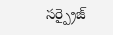సర్ప్రైజ్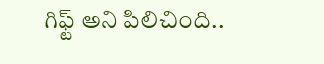గిఫ్ట్ అని పిలిచింది..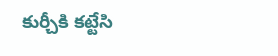కుర్చీకి కట్టేసి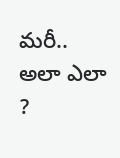మరీ.. అలా ఎలా ?